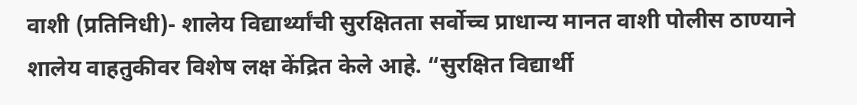वाशी (प्रतिनिधी)- शालेय विद्यार्थ्यांची सुरक्षितता सर्वोच्च प्राधान्य मानत वाशी पोलीस ठाण्याने शालेय वाहतुकीवर विशेष लक्ष केंद्रित केले आहे. “सुरक्षित विद्यार्थी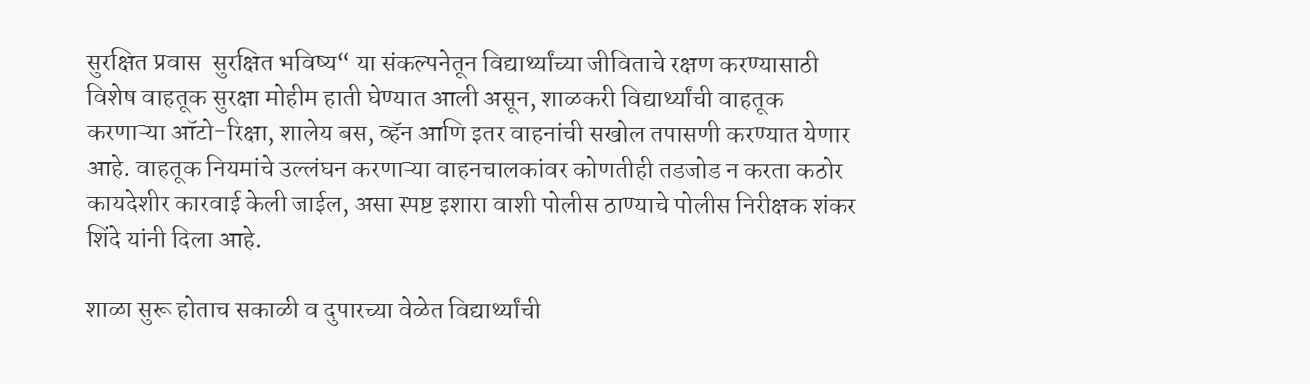सुरक्षित प्रवास  सुरक्षित भविष्य“ या संकल्पनेतून विद्यार्थ्यांच्या जीविताचे रक्षण करण्यासाठी विशेष वाहतूक सुरक्षा मोहीम हाती घेण्यात आली असून, शाळकरी विद्यार्थ्यांची वाहतूक करणाऱ्या ऑटो-रिक्षा, शालेय बस, व्हॅन आणि इतर वाहनांची सखोल तपासणी करण्यात येणार आहे. वाहतूक नियमांचे उल्लंघन करणाऱ्या वाहनचालकांवर कोणतीही तडजोड न करता कठोर कायदेशीर कारवाई केली जाईल, असा स्पष्ट इशारा वाशी पोलीस ठाण्याचे पोलीस निरीक्षक शंकर शिंदे यांनी दिला आहे.

शाळा सुरू होताच सकाळी व दुपारच्या वेळेत विद्यार्थ्यांची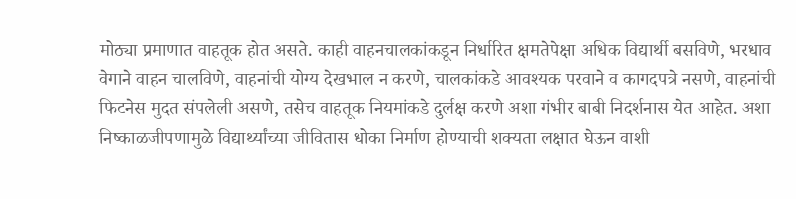मोठ्या प्रमाणात वाहतूक होत असते. काही वाहनचालकांकडून निर्धारित क्षमतेपेक्षा अधिक विद्यार्थी बसविणे, भरधाव वेगाने वाहन चालविणे, वाहनांची योग्य देखभाल न करणे, चालकांकडे आवश्यक परवाने व कागदपत्रे नसणे, वाहनांची फिटनेस मुदत संपलेली असणे, तसेच वाहतूक नियमांकडे दुर्लक्ष करणे अशा गंभीर बाबी निदर्शनास येत आहेत. अशा निष्काळजीपणामुळे विद्यार्थ्यांच्या जीवितास धोका निर्माण होण्याची शक्यता लक्षात घेऊन वाशी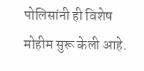पोलिसांनी ही विशेष मोहीम सुरू केली आहे.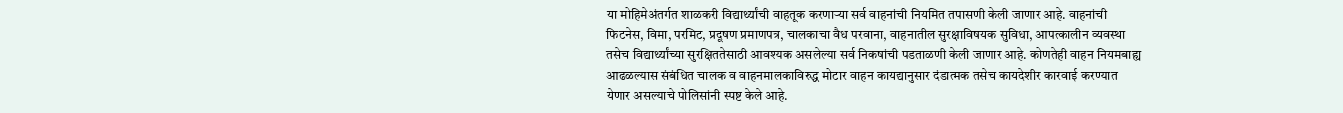या मोहिमेअंतर्गत शाळकरी विद्यार्थ्यांची वाहतूक करणाऱ्या सर्व वाहनांची नियमित तपासणी केली जाणार आहे. वाहनांची फिटनेस, विमा, परमिट, प्रदूषण प्रमाणपत्र, चालकाचा वैध परवाना, वाहनातील सुरक्षाविषयक सुविधा, आपत्कालीन व्यवस्था तसेच विद्यार्थ्यांच्या सुरक्षिततेसाठी आवश्यक असलेल्या सर्व निकषांची पडताळणी केली जाणार आहे. कोणतेही वाहन नियमबाह्य आढळल्यास संबंधित चालक व वाहनमालकाविरुद्ध मोटार वाहन कायद्यानुसार दंडात्मक तसेच कायदेशीर कारवाई करण्यात येणार असल्याचे पोलिसांनी स्पष्ट केले आहे.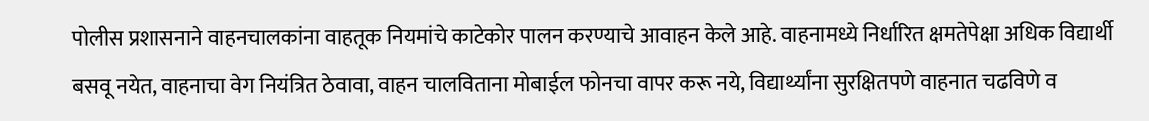पोलीस प्रशासनाने वाहनचालकांना वाहतूक नियमांचे काटेकोर पालन करण्याचे आवाहन केले आहे. वाहनामध्ये निर्धारित क्षमतेपेक्षा अधिक विद्यार्थी बसवू नयेत, वाहनाचा वेग नियंत्रित ठेवावा, वाहन चालविताना मोबाईल फोनचा वापर करू नये, विद्यार्थ्यांना सुरक्षितपणे वाहनात चढविणे व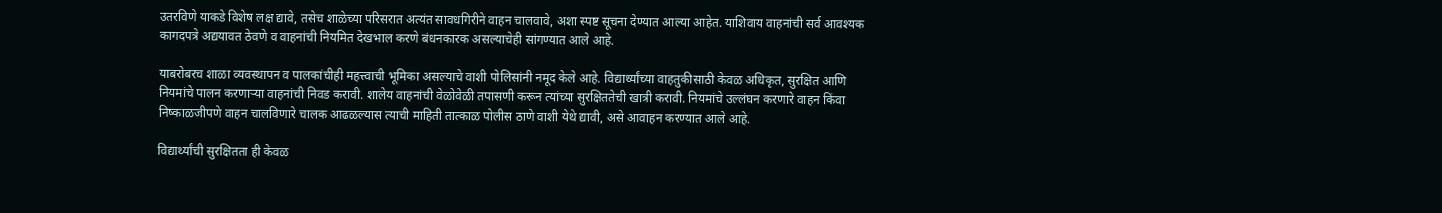उतरविणे याकडे विशेष लक्ष द्यावे, तसेच शाळेच्या परिसरात अत्यंत सावधगिरीने वाहन चालवावे, अशा स्पष्ट सूचना देण्यात आल्या आहेत. याशिवाय वाहनांची सर्व आवश्यक कागदपत्रे अद्ययावत ठेवणे व वाहनांची नियमित देखभाल करणे बंधनकारक असल्याचेही सांगण्यात आले आहे.

याबरोबरच शाळा व्यवस्थापन व पालकांचीही महत्त्वाची भूमिका असल्याचे वाशी पोलिसांनी नमूद केले आहे. विद्यार्थ्यांच्या वाहतुकीसाठी केवळ अधिकृत, सुरक्षित आणि नियमांचे पालन करणाऱ्या वाहनांची निवड करावी. शालेय वाहनांची वेळोवेळी तपासणी करून त्यांच्या सुरक्षिततेची खात्री करावी. नियमांचे उल्लंघन करणारे वाहन किंवा निष्काळजीपणे वाहन चालविणारे चालक आढळल्यास त्याची माहिती तात्काळ पोलीस ठाणे वाशी येथे द्यावी, असे आवाहन करण्यात आले आहे.

विद्यार्थ्यांची सुरक्षितता ही केवळ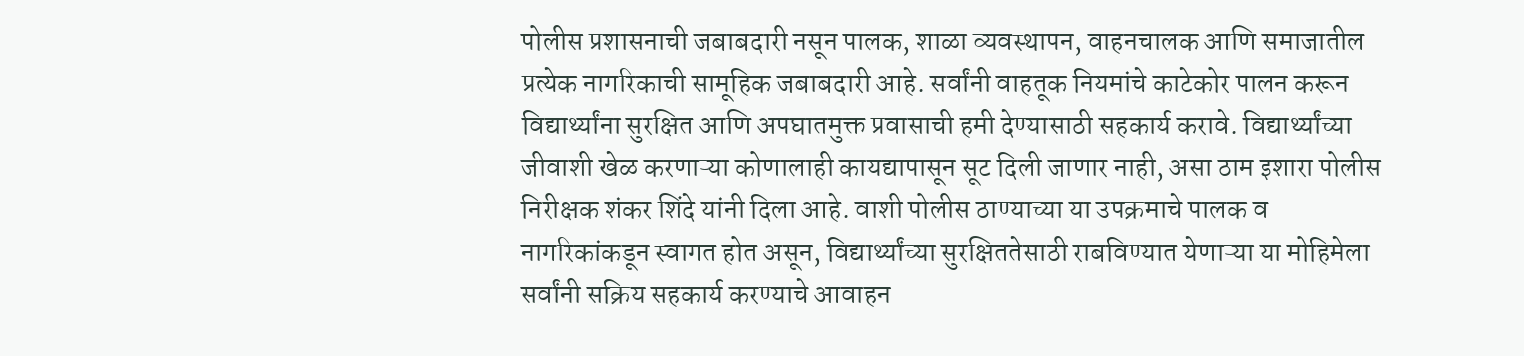पोलीस प्रशासनाची जबाबदारी नसून पालक, शाळा व्यवस्थापन, वाहनचालक आणि समाजातील प्रत्येक नागरिकाची सामूहिक जबाबदारी आहे. सर्वांनी वाहतूक नियमांचे काटेकोर पालन करून विद्यार्थ्यांना सुरक्षित आणि अपघातमुक्त प्रवासाची हमी देण्यासाठी सहकार्य करावे. विद्यार्थ्यांच्या जीवाशी खेळ करणाऱ्या कोणालाही कायद्यापासून सूट दिली जाणार नाही, असा ठाम इशारा पोलीस निरीक्षक शंकर शिंदे यांनी दिला आहे. वाशी पोलीस ठाण्याच्या या उपक्रमाचे पालक व नागरिकांकडून स्वागत होत असून, विद्यार्थ्यांच्या सुरक्षिततेसाठी राबविण्यात येणाऱ्या या मोहिमेला सर्वांनी सक्रिय सहकार्य करण्याचे आवाहन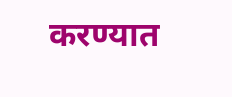करण्यात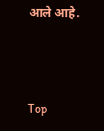आले आहे.



Top